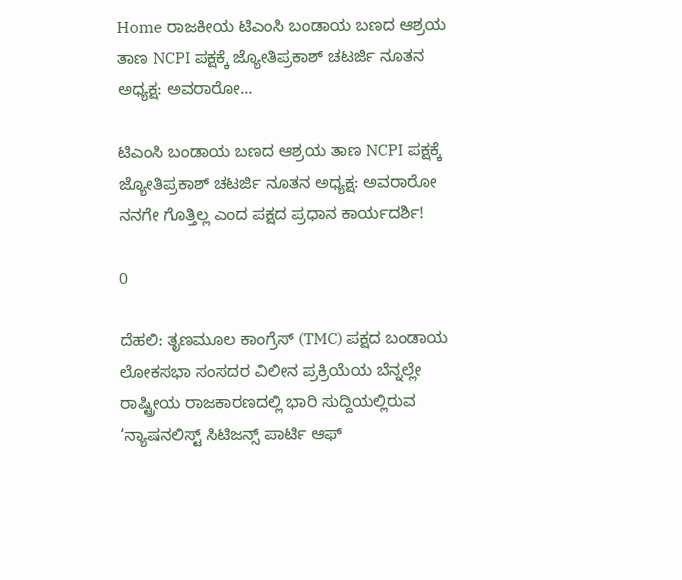Home ರಾಜಕೀಯ ಟಿಎಂಸಿ ಬಂಡಾಯ ಬಣದ ಆಶ್ರಯ ತಾಣ NCPI ಪಕ್ಷಕ್ಕೆ ಜ್ಯೋತಿಪ್ರಕಾಶ್ ಚಟರ್ಜಿ ನೂತನ ಅಧ್ಯಕ್ಷ: ಅವರಾರೋ...

ಟಿಎಂಸಿ ಬಂಡಾಯ ಬಣದ ಆಶ್ರಯ ತಾಣ NCPI ಪಕ್ಷಕ್ಕೆ ಜ್ಯೋತಿಪ್ರಕಾಶ್ ಚಟರ್ಜಿ ನೂತನ ಅಧ್ಯಕ್ಷ: ಅವರಾರೋ ನನಗೇ ಗೊತ್ತಿಲ್ಲ ಎಂದ ಪಕ್ಷದ ಪ್ರಧಾನ ಕಾರ್ಯದರ್ಶಿ!

0

ದೆಹಲಿ: ತೃಣಮೂಲ ಕಾಂಗ್ರೆಸ್ (TMC) ಪಕ್ಷದ ಬಂಡಾಯ ಲೋಕಸಭಾ ಸಂಸದರ ವಿಲೀನ ಪ್ರಕ್ರಿಯೆಯ ಬೆನ್ನಲ್ಲೇ ರಾಷ್ಟ್ರೀಯ ರಾಜಕಾರಣದಲ್ಲಿ ಭಾರಿ ಸುದ್ದಿಯಲ್ಲಿರುವ ‘ನ್ಯಾಷನಲಿಸ್ಟ್ ಸಿಟಿಜನ್ಸ್ ಪಾರ್ಟಿ ಆಫ್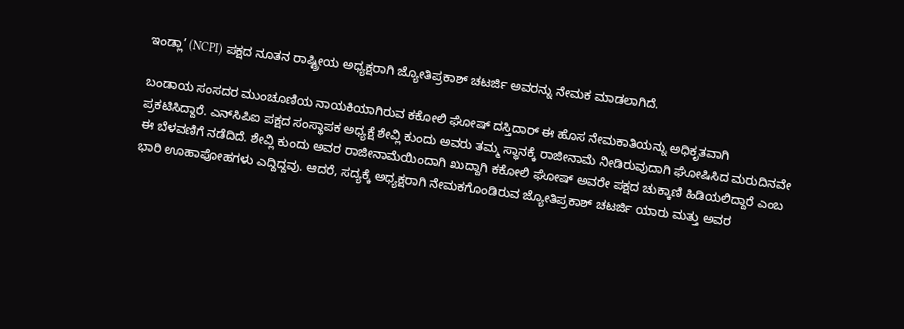ಇಂಡ್ಲಾ’ (NCPI) ಪಕ್ಷದ ನೂತನ ರಾಷ್ಟ್ರೀಯ ಅಧ್ಯಕ್ಷರಾಗಿ ಜ್ಯೋತಿಪ್ರಕಾಶ್ ಚಟರ್ಜಿ ಅವರನ್ನು ನೇಮಕ ಮಾಡಲಾಗಿದೆ.

ಬಂಡಾಯ ಸಂಸದರ ಮುಂಚೂಣಿಯ ನಾಯಕಿಯಾಗಿರುವ ಕಕೋಲಿ ಘೋಷ್ ದಸ್ತಿದಾರ್ ಈ ಹೊಸ ನೇಮಕಾತಿಯನ್ನು ಅಧಿಕೃತವಾಗಿ ಪ್ರಕಟಿಸಿದ್ದಾರೆ. ಎನ್‌ಸಿಪಿಐ ಪಕ್ಷದ ಸಂಸ್ಥಾಪಕ ಅಧ್ಯಕ್ಷೆ ಶೇವ್ಲಿ ಕುಂದು ಅವರು ತಮ್ಮ ಸ್ಥಾನಕ್ಕೆ ರಾಜೀನಾಮೆ ನೀಡಿರುವುದಾಗಿ ಘೋಷಿಸಿದ ಮರುದಿನವೇ ಈ ಬೆಳವಣಿಗೆ ನಡೆದಿದೆ. ಶೇವ್ಲಿ ಕುಂದು ಅವರ ರಾಜೀನಾಮೆಯಿಂದಾಗಿ ಖುದ್ದಾಗಿ ಕಕೋಲಿ ಘೋಷ್ ಅವರೇ ಪಕ್ಷದ ಚುಕ್ಕಾಣಿ ಹಿಡಿಯಲಿದ್ದಾರೆ ಎಂಬ ಭಾರಿ ಊಹಾಪೋಹಗಳು ಎದ್ದಿದ್ದವು. ಆದರೆ, ಸದ್ಯಕ್ಕೆ ಅಧ್ಯಕ್ಷರಾಗಿ ನೇಮಕಗೊಂಡಿರುವ ಜ್ಯೋತಿಪ್ರಕಾಶ್ ಚಟರ್ಜಿ ಯಾರು ಮತ್ತು ಅವರ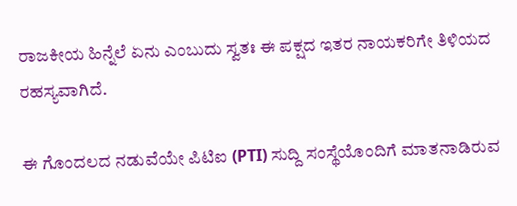ರಾಜಕೀಯ ಹಿನ್ನೆಲೆ ಏನು ಎಂಬುದು ಸ್ವತಃ ಈ ಪಕ್ಷದ ಇತರ ನಾಯಕರಿಗೇ ತಿಳಿಯದ ರಹಸ್ಯವಾಗಿದೆ.

ಈ ಗೊಂದಲದ ನಡುವೆಯೇ ಪಿಟಿಐ (PTI) ಸುದ್ದಿ ಸಂಸ್ಥೆಯೊಂದಿಗೆ ಮಾತನಾಡಿರುವ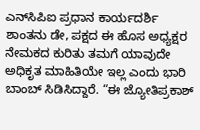ಎನ್‌ಸಿಪಿಐ ಪ್ರಧಾನ ಕಾರ್ಯದರ್ಶಿ ಶಾಂತನು ಡೇ, ಪಕ್ಷದ ಈ ಹೊಸ ಅಧ್ಯಕ್ಷರ ನೇಮಕದ ಕುರಿತು ತಮಗೆ ಯಾವುದೇ ಅಧಿಕೃತ ಮಾಹಿತಿಯೇ ಇಲ್ಲ ಎಂದು ಭಾರಿ ಬಾಂಬ್ ಸಿಡಿಸಿದ್ದಾರೆ. “ಈ ಜ್ಯೋತಿಪ್ರಕಾಶ್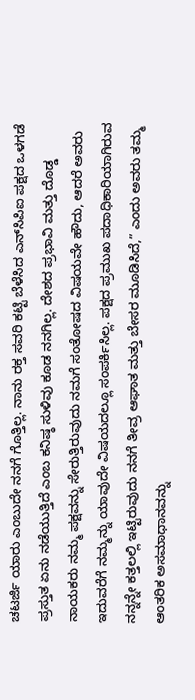ಚಟರ್ಜಿ ಯಾರು ಎಂಬುದೇ ನನಗೆ ಗೊತ್ತಿಲ್ಲ. ನಾನು ರಕ್ತ ಸವರಿ ಕಟ್ಟಿ ಬೆಳೆಸಿದ ಎನ್‌ಸಿಪಿಐ ಪಕ್ಷದ ಒಳಗಡೆ ಪ್ರಸ್ತುತ ಏನು ನಡೆಯುತ್ತಿದೆ ಎಂಬ ಕನಿಷ್ಠ ಸುಳಿವು ಕೂಡ ನನಗಿಲ್ಲ. ದೇಶದ ಪ್ರಭಾವಿ ಮತ್ತು ದೊಡ್ಡ ನಾಯಕರು ನಮ್ಮ ಪಕ್ಷವನ್ನು ಸೇರುತ್ತಿರುವುದು ನಮಗೆ ಸಂತೋಷದ ವಿಷಯವೇ ಹೌದು, ಆದರೆ ಅವರು ಇದುವರೆಗೆ ನಮ್ಮನ್ನು ಯಾವುದೇ ವಿಷಯದಲ್ಲೂ ಸಂಪರ್ಕಿಸಿಲ್ಲ. ಪಕ್ಷದ ಪ್ರಮುಖ ಪದಾಧಿಕಾರಿಯಾಗಿರುವ ನನ್ನನ್ನೇ ಕತ್ತಲಲ್ಲಿ ಇಟ್ಟಿರುವುದು ನನಗೆ ತೀವ್ರ ಆಘಾತ ಮತ್ತು ಬೇಸರ ಮೂಡಿಸಿದೆ,” ಎಂದು ಅವರು ತಮ್ಮ ಆಂತರಿಕ ಅಸಮಾಧಾನವನ್ನು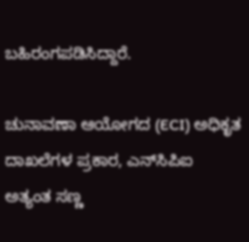ಬಹಿರಂಗಪಡಿಸಿದ್ದಾರೆ.

ಚುನಾವಣಾ ಆಯೋಗದ (ECI) ಅಧಿಕೃತ ದಾಖಲೆಗಳ ಪ್ರಕಾರ, ಎನ್‌ಸಿಪಿಐ ಅತ್ಯಂತ ಸಣ್ಣ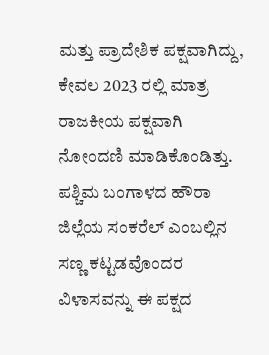ಮತ್ತು ಪ್ರಾದೇಶಿಕ ಪಕ್ಷವಾಗಿದ್ದು, ಕೇವಲ 2023 ರಲ್ಲಿ ಮಾತ್ರ ರಾಜಕೀಯ ಪಕ್ಷವಾಗಿ ನೋಂದಣಿ ಮಾಡಿಕೊಂಡಿತ್ತು. ಪಶ್ಚಿಮ ಬಂಗಾಳದ ಹೌರಾ ಜಿಲ್ಲೆಯ ಸಂಕರೆಲ್ ಎಂಬಲ್ಲಿನ ಸಣ್ಣ ಕಟ್ಟಡವೊಂದರ ವಿಳಾಸವನ್ನು ಈ ಪಕ್ಷದ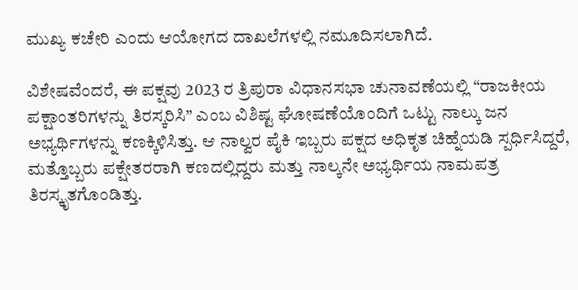ಮುಖ್ಯ ಕಚೇರಿ ಎಂದು ಆಯೋಗದ ದಾಖಲೆಗಳಲ್ಲಿ ನಮೂದಿಸಲಾಗಿದೆ.

ವಿಶೇಷವೆಂದರೆ, ಈ ಪಕ್ಷವು 2023 ರ ತ್ರಿಪುರಾ ವಿಧಾನಸಭಾ ಚುನಾವಣೆಯಲ್ಲಿ “ರಾಜಕೀಯ ಪಕ್ಷಾಂತರಿಗಳನ್ನು ತಿರಸ್ಕರಿಸಿ” ಎಂಬ ವಿಶಿಷ್ಟ ಘೋಷಣೆಯೊಂದಿಗೆ ಒಟ್ಟು ನಾಲ್ಕು ಜನ ಅಭ್ಯರ್ಥಿಗಳನ್ನು ಕಣಕ್ಕಿಳಿಸಿತ್ತು. ಆ ನಾಲ್ವರ ಪೈಕಿ ಇಬ್ಬರು ಪಕ್ಷದ ಅಧಿಕೃತ ಚಿಹ್ನೆಯಡಿ ಸ್ಪರ್ಧಿಸಿದ್ದರೆ, ಮತ್ತೊಬ್ಬರು ಪಕ್ಷೇತರರಾಗಿ ಕಣದಲ್ಲಿದ್ದರು ಮತ್ತು ನಾಲ್ಕನೇ ಅಭ್ಯರ್ಥಿಯ ನಾಮಪತ್ರ ತಿರಸ್ಕೃತಗೊಂಡಿತ್ತು.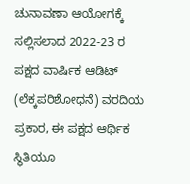ಚುನಾವಣಾ ಆಯೋಗಕ್ಕೆ ಸಲ್ಲಿಸಲಾದ 2022-23 ರ ಪಕ್ಷದ ವಾರ್ಷಿಕ ಆಡಿಟ್ (ಲೆಕ್ಕಪರಿಶೋಧನೆ) ವರದಿಯ ಪ್ರಕಾರ, ಈ ಪಕ್ಷದ ಆರ್ಥಿಕ ಸ್ಥಿತಿಯೂ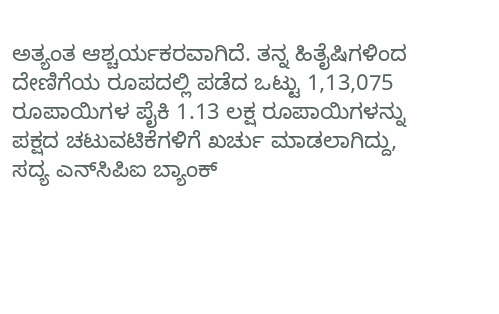ಅತ್ಯಂತ ಆಶ್ಚರ್ಯಕರವಾಗಿದೆ. ತನ್ನ ಹಿತೈಷಿಗಳಿಂದ ದೇಣಿಗೆಯ ರೂಪದಲ್ಲಿ ಪಡೆದ ಒಟ್ಟು 1,13,075 ರೂಪಾಯಿಗಳ ಪೈಕಿ 1.13 ಲಕ್ಷ ರೂಪಾಯಿಗಳನ್ನು ಪಕ್ಷದ ಚಟುವಟಿಕೆಗಳಿಗೆ ಖರ್ಚು ಮಾಡಲಾಗಿದ್ದು, ಸದ್ಯ ಎನ್‌ಸಿಪಿಐ ಬ್ಯಾಂಕ್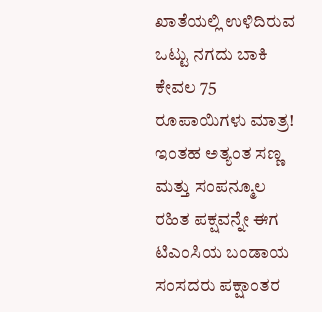ಖಾತೆಯಲ್ಲಿ ಉಳಿದಿರುವ ಒಟ್ಟು ನಗದು ಬಾಕಿ ಕೇವಲ 75 ರೂಪಾಯಿಗಳು ಮಾತ್ರ! ಇಂತಹ ಅತ್ಯಂತ ಸಣ್ಣ ಮತ್ತು ಸಂಪನ್ಮೂಲ ರಹಿತ ಪಕ್ಷವನ್ನೇ ಈಗ ಟಿಎಂಸಿಯ ಬಂಡಾಯ ಸಂಸದರು ಪಕ್ಷಾಂತರ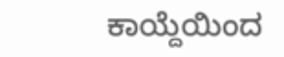ಕಾಯ್ದೆಯಿಂದ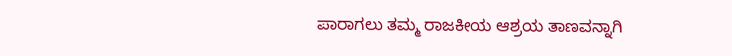ಪಾರಾಗಲು ತಮ್ಮ ರಾಜಕೀಯ ಆಶ್ರಯ ತಾಣವನ್ನಾಗಿ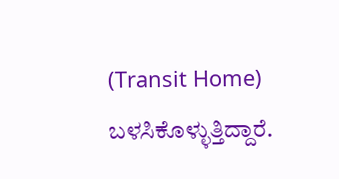(Transit Home) ಬಳಸಿಕೊಳ್ಳುತ್ತಿದ್ದಾರೆ.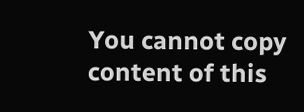You cannot copy content of this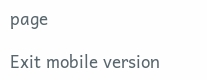page

Exit mobile version